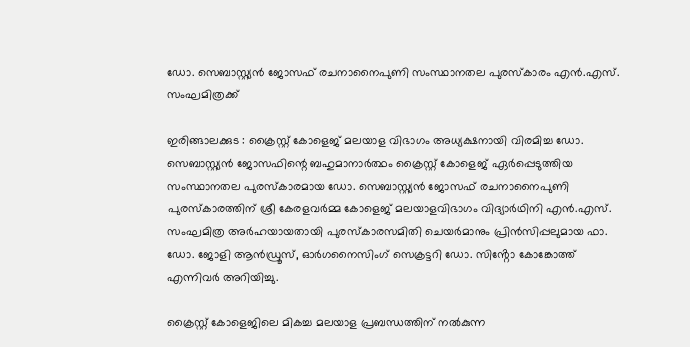ഡോ. സെബാസ്റ്റ്യൻ ജോസഫ് രചനാനൈപുണി സംസ്ഥാനതല പുരസ്കാരം എൻ.എസ്. സംഘമിത്രക്ക്

ഇരിങ്ങാലക്കുട : ക്രൈസ്റ്റ് കോളെജ് മലയാള വിഭാഗം അധ്യക്ഷനായി വിരമിച്ച ഡോ. സെബാസ്റ്റ്യൻ ജോസഫിന്റെ ബഹുമാനാർത്ഥം ക്രൈസ്റ്റ് കോളെജ് ഏർപ്പെടുത്തിയ സംസ്ഥാനതല പുരസ്കാരമായ ഡോ. സെബാസ്റ്റ്യൻ ജോസഫ് രചനാനൈപുണി പുരസ്കാരത്തിന് ശ്രീ കേരളവർമ്മ കോളെജ് മലയാളവിഭാഗം വിദ്യാർഥിനി എൻ.എസ്. സംഘമിത്ര അർഹയായതായി പുരസ്കാരസമിതി ചെയർമാനും പ്രിൻസിപ്പലുമായ ഫാ. ഡോ. ജോളി ആൻഡ്രൂസ്, ഓർഗനൈസിംഗ് സെക്രട്ടറി ഡോ. സിൻ്റോ കോങ്കോത്ത് എന്നിവർ അറിയിച്ചു.

ക്രൈസ്റ്റ് കോളെജിലെ മികച്ച മലയാള പ്രബന്ധത്തിന് നൽകുന്ന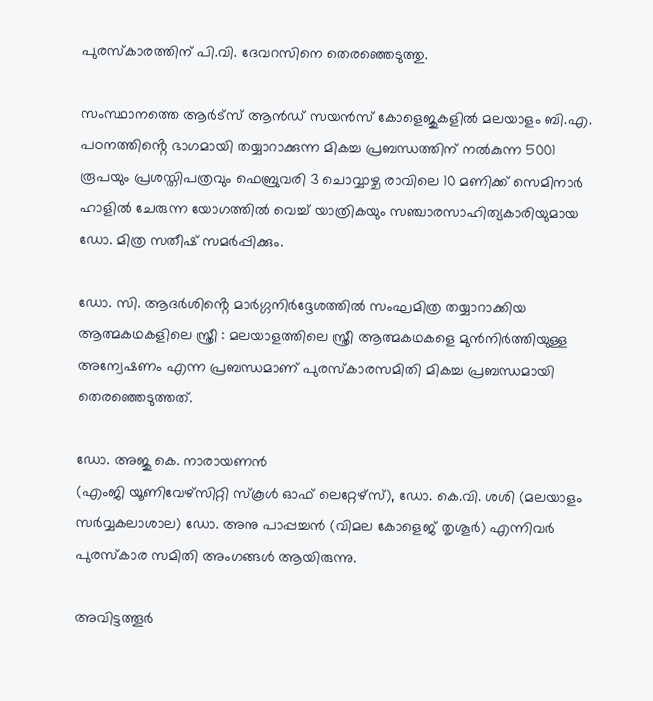പുരസ്കാരത്തിന് പി.വി. ദേവറസിനെ തെരഞ്ഞെടുത്തു.

സംസ്ഥാനത്തെ ആർട്സ് ആൻഡ് സയൻസ് കോളെജുകളിൽ മലയാളം ബി.എ. പഠനത്തിൻ്റെ ഭാഗമായി തയ്യാറാക്കുന്ന മികച്ച പ്രബന്ധത്തിന് നൽകുന്ന 5001 രൂപയും പ്രശസ്തിപത്രവും ഫെബ്രുവരി 3 ചൊവ്വാഴ്ച രാവിലെ 10 മണിക്ക് സെമിനാർ ഹാളിൽ ചേരുന്ന യോഗത്തിൽ വെച്ച് യാത്രികയും സഞ്ചാരസാഹിത്യകാരിയുമായ ഡോ. മിത്ര സതീഷ് സമർപ്പിക്കും.

ഡോ. സി. ആദർശിൻ്റെ മാർഗ്ഗനിർദ്ദേശത്തിൽ സംഘമിത്ര തയ്യാറാക്കിയ ആത്മകഥകളിലെ സ്ത്രീ : മലയാളത്തിലെ സ്ത്രീ ആത്മകഥകളെ മുൻനിർത്തിയുള്ള അന്വേഷണം എന്ന പ്രബന്ധമാണ് പുരസ്കാരസമിതി മികച്ച പ്രബന്ധമായി തെരഞ്ഞെടുത്തത്.

ഡോ. അജു കെ. നാരായണൻ
(എംജി യൂണിവേഴ്സിറ്റി സ്കൂൾ ഓഫ് ലെറ്റേഴ്സ്), ഡോ. കെ.വി. ശശി (മലയാളം സർവ്വകലാശാല) ഡോ. അനു പാപ്പച്ചൻ (വിമല കോളെജ് തൃശൂർ) എന്നിവർ പുരസ്കാര സമിതി അംഗങ്ങൾ ആയിരുന്നു.

അവിട്ടത്തൂർ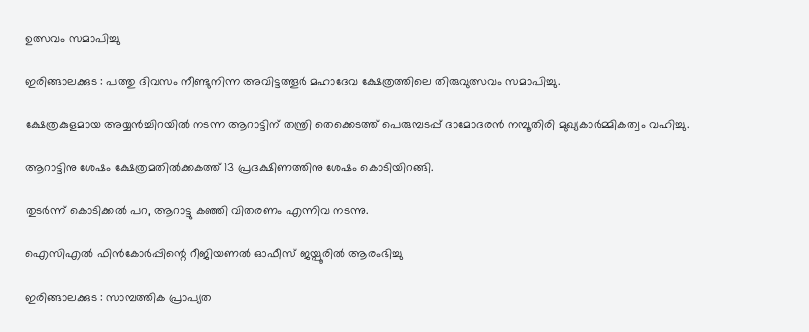ഉത്സവം സമാപിച്ചു

ഇരിങ്ങാലക്കുട : പത്തു ദിവസം നീണ്ടുനിന്ന അവിട്ടത്തൂർ മഹാദേവ ക്ഷേത്രത്തിലെ തിരുവുത്സവം സമാപിച്ചു.

ക്ഷേത്രകുളമായ അയ്യൻച്ചിറയിൽ നടന്ന ആറാട്ടിന് തന്ത്രി തെക്കെടത്ത് പെരുമ്പടപ്പ് ദാമോദരൻ നമ്പൂതിരി മുഖ്യകാർമ്മികത്വം വഹിച്ചു.

ആറാട്ടിനു ശേഷം ക്ഷേത്രമതിൽക്കകത്ത് 13 പ്രദക്ഷിണത്തിനു ശേഷം കൊടിയിറങ്ങി.

തുടർന്ന് കൊടിക്കൽ പറ, ആറാട്ടു കഞ്ഞി വിതരണം എന്നിവ നടന്നു.

ഐസിഎൽ ഫിൻകോർപ്പിന്റെ റീജിയണൽ ഓഫീസ് ജയ്പൂരിൽ ആരംഭിച്ചു

ഇരിങ്ങാലക്കുട : സാമ്പത്തിക പ്രാപ്യത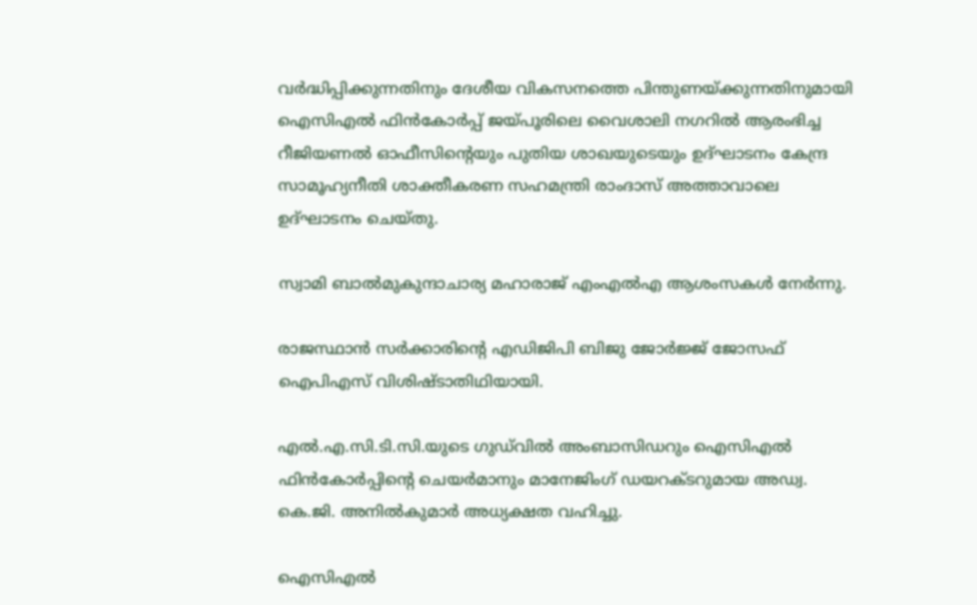വർദ്ധിപ്പിക്കുന്നതിനും ദേശീയ വികസനത്തെ പിന്തുണയ്ക്കുന്നതിനുമായി ഐസിഎൽ ഫിൻകോർപ്പ് ജയ്പൂരിലെ വൈശാലി നഗറിൽ ആരംഭിച്ച റീജിയണൽ ഓഫീസിന്റെയും പുതിയ ശാഖയുടെയും ഉദ്ഘാടനം കേന്ദ്ര സാമൂഹ്യനീതി ശാക്തീകരണ സഹമന്ത്രി രാംദാസ് അത്താവാലെ ഉദ്ഘാടനം ചെയ്തു.

സ്വാമി ബാൽമുകുന്ദാചാര്യ മഹാരാജ് എംഎൽഎ ആശംസകൾ നേർന്നു.

രാജസ്ഥാൻ സർക്കാരിൻ്റെ എഡിജിപി ബിജു ജോർജ്ജ് ജോസഫ് ഐപിഎസ് വിശിഷ്ടാതിഥിയായി.

എൽ.എ.സി.ടി.സി.യുടെ ഗുഡ്‌വിൽ അംബാസിഡറും ഐസിഎൽ ഫിൻകോർപ്പിന്റെ ചെയർമാനും മാനേജിംഗ് ഡയറക്ടറുമായ അഡ്വ. കെ.ജി. അനിൽകുമാർ അധ്യക്ഷത വഹിച്ചു.

ഐസിഎൽ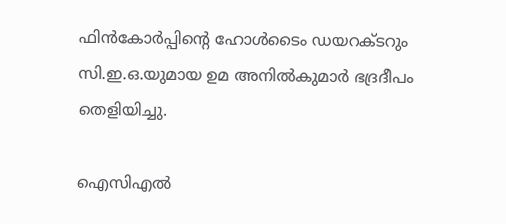ഫിൻകോർപ്പിന്റെ ഹോൾടൈം ഡയറക്ടറും സി.ഇ.ഒ.യുമായ ഉമ അനിൽകുമാർ ഭദ്രദീപം തെളിയിച്ചു.

ഐസിഎൽ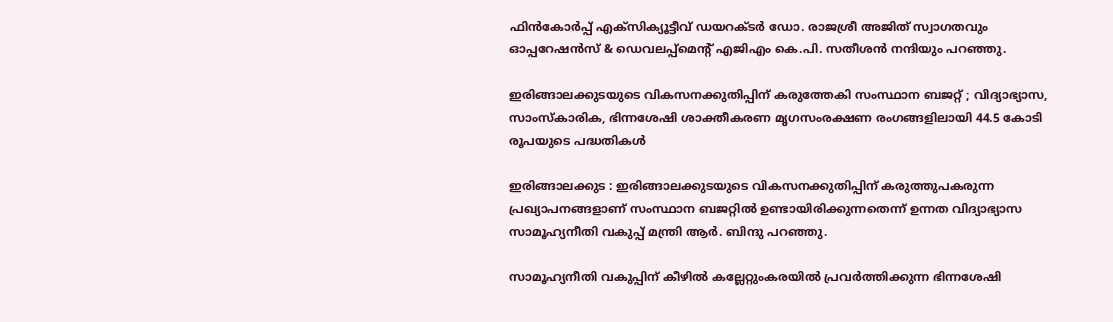ഫിൻകോർപ്പ് എക്സിക്യൂട്ടീവ് ഡയറക്ടർ ഡോ. രാജശ്രീ അജിത് സ്വാഗതവും ഓപ്പറേഷൻസ് & ഡെവലപ്പ്മെൻ്റ് എജിഎം കെ.പി. സതീശൻ നന്ദിയും പറഞ്ഞു.

ഇരിങ്ങാലക്കുടയുടെ വികസനക്കുതിപ്പിന് കരുത്തേകി സംസ്ഥാന ബജറ്റ് ; വിദ്യാഭ്യാസ, സാംസ്‌കാരിക, ഭിന്നശേഷി ശാക്തീകരണ മൃഗസംരക്ഷണ രംഗങ്ങളിലായി 44.5 കോടി രൂപയുടെ പദ്ധതികൾ

ഇരിങ്ങാലക്കുട : ഇരിങ്ങാലക്കുടയുടെ വികസനക്കുതിപ്പിന് കരുത്തുപകരുന്ന പ്രഖ്യാപനങ്ങളാണ് സംസ്ഥാന ബജറ്റിൽ ഉണ്ടായിരിക്കുന്നതെന്ന് ഉന്നത വിദ്യാഭ്യാസ സാമൂഹ്യനീതി വകുപ്പ് മന്ത്രി ആർ. ബിന്ദു പറഞ്ഞു.

സാമൂഹ്യനീതി വകുപ്പിന് കീഴിൽ കല്ലേറ്റുംകരയിൽ പ്രവർത്തിക്കുന്ന ഭിന്നശേഷി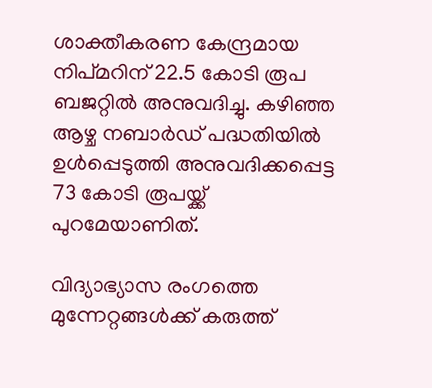ശാക്തീകരണ കേന്ദ്രമായ നിപ്മറിന് 22.5 കോടി രൂപ ബജറ്റിൽ അനുവദിച്ചു. കഴിഞ്ഞ ആഴ്ച നബാർഡ് പദ്ധതിയിൽ ഉൾപ്പെടുത്തി അനുവദിക്കപ്പെട്ട 73 കോടി രൂപയ്ക്ക് പുറമേയാണിത്.

വിദ്യാഭ്യാസ രംഗത്തെ മുന്നേറ്റങ്ങൾക്ക് കരുത്ത്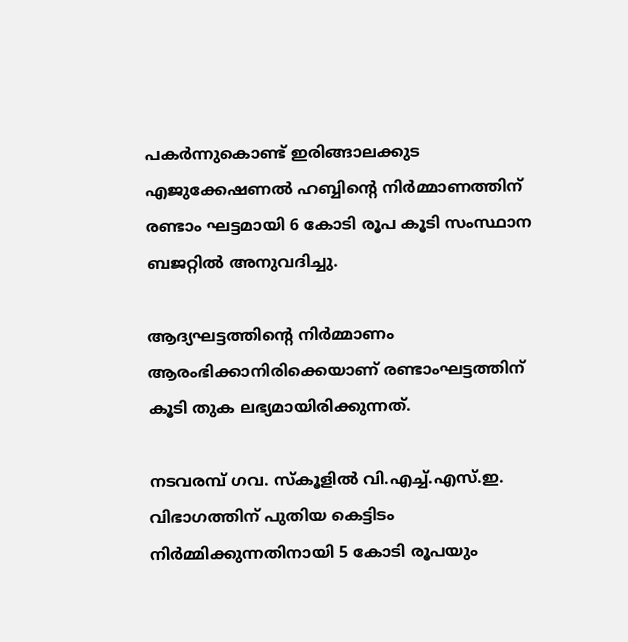പകർന്നുകൊണ്ട് ഇരിങ്ങാലക്കുട എജുക്കേഷണൽ ഹബ്ബിന്റെ നിർമ്മാണത്തിന് രണ്ടാം ഘട്ടമായി 6 കോടി രൂപ കൂടി സംസ്ഥാന ബജറ്റിൽ അനുവദിച്ചു.

ആദ്യഘട്ടത്തിന്റെ നിർമ്മാണം ആരംഭിക്കാനിരിക്കെയാണ് രണ്ടാംഘട്ടത്തിന് കൂടി തുക ലഭ്യമായിരിക്കുന്നത്.

നടവരമ്പ് ഗവ. സ്കൂളിൽ വി.എച്ച്.എസ്.ഇ. വിഭാഗത്തിന് പുതിയ കെട്ടിടം നിർമ്മിക്കുന്നതിനായി 5 കോടി രൂപയും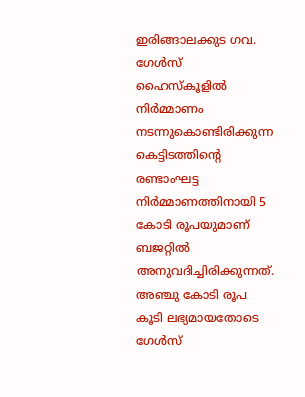ഇരിങ്ങാലക്കുട ഗവ. ഗേൾസ് ഹൈസ്കൂളിൽ നിർമ്മാണം നടന്നുകൊണ്ടിരിക്കുന്ന കെട്ടിടത്തിന്റെ രണ്ടാംഘട്ട നിർമ്മാണത്തിനായി 5 കോടി രൂപയുമാണ് ബജറ്റിൽ അനുവദിച്ചിരിക്കുന്നത്. അഞ്ചു കോടി രൂപ കൂടി ലഭ്യമായതോടെ ഗേൾസ്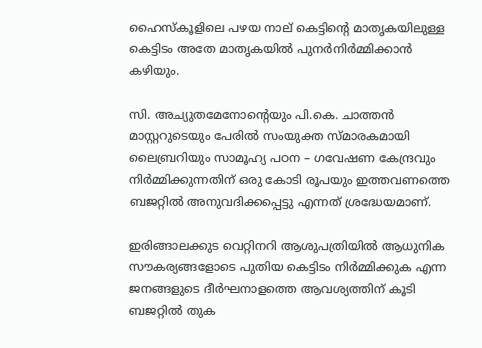ഹൈസ്കൂളിലെ പഴയ നാല് കെട്ടിന്റെ മാതൃകയിലുള്ള കെട്ടിടം അതേ മാതൃകയിൽ പുനർനിർമ്മിക്കാൻ കഴിയും.

സി. അച്യുതമേനോന്റെയും പി.കെ. ചാത്തൻ മാസ്റ്ററുടെയും പേരിൽ സംയുക്ത സ്മാരകമായി ലൈബ്രറിയും സാമൂഹ്യ പഠന – ഗവേഷണ കേന്ദ്രവും നിർമ്മിക്കുന്നതിന് ഒരു കോടി രൂപയും ഇത്തവണത്തെ ബജറ്റിൽ അനുവദിക്കപ്പെട്ടു എന്നത് ശ്രദ്ധേയമാണ്.

ഇരിങ്ങാലക്കുട വെറ്റിനറി ആശുപത്രിയിൽ ആധുനിക സൗകര്യങ്ങളോടെ പുതിയ കെട്ടിടം നിർമ്മിക്കുക എന്ന ജനങ്ങളുടെ ദീർഘനാളത്തെ ആവശ്യത്തിന് കൂടി ബജറ്റിൽ തുക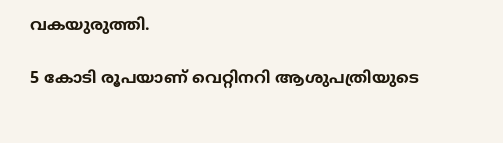വകയുരുത്തി.

5 കോടി രൂപയാണ് വെറ്റിനറി ആശുപത്രിയുടെ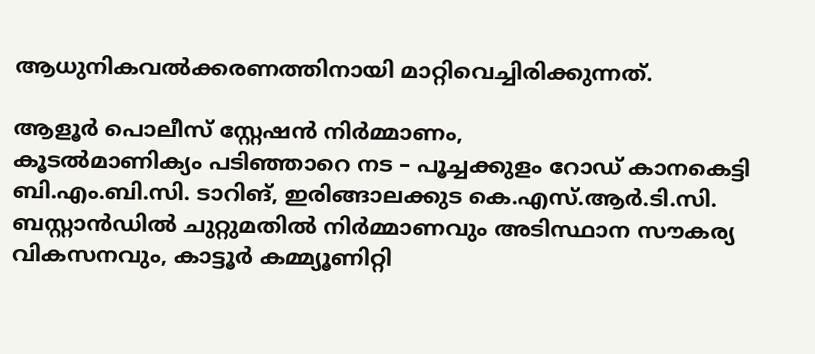ആധുനികവൽക്കരണത്തിനായി മാറ്റിവെച്ചിരിക്കുന്നത്.

ആളൂർ പൊലീസ് സ്റ്റേഷൻ നിർമ്മാണം,
കൂടൽമാണിക്യം പടിഞ്ഞാറെ നട – പൂച്ചക്കുളം റോഡ് കാനകെട്ടി ബി.എം.ബി.സി. ടാറിങ്, ഇരിങ്ങാലക്കുട കെ.എസ്.ആർ.ടി.സി. ബസ്റ്റാൻഡിൽ ചുറ്റുമതിൽ നിർമ്മാണവും അടിസ്ഥാന സൗകര്യ വികസനവും, കാട്ടൂർ കമ്മ്യൂണിറ്റി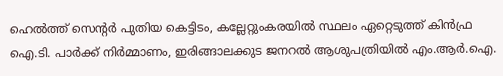ഹെൽത്ത് സെന്റർ പുതിയ കെട്ടിടം, കല്ലേറ്റുംകരയിൽ സ്ഥലം ഏറ്റെടുത്ത് കിൻഫ്ര ഐ.ടി. പാർക്ക് നിർമ്മാണം, ഇരിങ്ങാലക്കുട ജനറൽ ആശുപത്രിയിൽ എം.ആർ.ഐ.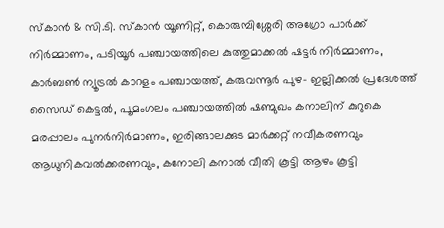സ്കാൻ & സി.ടി. സ്കാൻ യൂണിറ്റ്, കൊരുമ്പിശ്ശേരി അഗ്രോ പാർക്ക് നിർമ്മാണം, പടിയൂർ പഞ്ചായത്തിലെ കുത്തുമാക്കൽ ഷട്ടർ നിർമ്മാണം, കാർബൺ ന്യൂട്രൽ കാറളം പഞ്ചായത്ത്, കരുവന്നൂർ പുഴ- ഇല്ലിക്കൽ പ്രദേശത്ത് സൈഡ് കെട്ടൽ, പൂമംഗലം പഞ്ചായത്തിൽ ഷണ്മുഖം കനാലിന് കുറുകെ മരപ്പാലം പുനർനിർമാണം, ഇരിങ്ങാലക്കുട മാർക്കറ്റ് നവീകരണവും ആധുനികവൽക്കരണവും, കനോലി കനാൽ വീതി കൂട്ടി ആഴം കൂട്ടി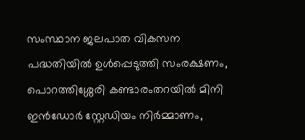സംസ്ഥാന ജലപാത വികസന പദ്ധതിയിൽ ഉൾപ്പെടുത്തി സംരക്ഷണം, പൊറത്തിശ്ശേരി കണ്ടാരംതറയിൽ മിനി ഇൻഡോർ സ്റ്റേഡിയം നിർമ്മാണം,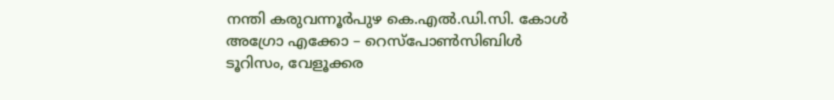നന്തി കരുവന്നൂർപുഴ കെ.എൽ.ഡി.സി. കോള്‍ അഗ്രോ എക്കോ – റെസ്പോൺസിബിൾ ടൂറിസം, വേളൂക്കര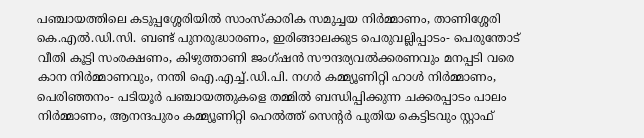പഞ്ചായത്തിലെ കടുപ്പശ്ശേരിയിൽ സാംസ്കാരിക സമുച്ചയ നിർമ്മാണം, താണിശ്ശേരി കെ.എൽ.ഡി.സി. ബണ്ട് പുനരുദ്ധാരണം, ഇരിങ്ങാലക്കുട പെരുവല്ലിപ്പാടം- പെരുന്തോട് വീതി കൂട്ടി സംരക്ഷണം, കിഴുത്താണി ജംഗ്ഷൻ സൗന്ദര്യവൽക്കരണവും മനപ്പടി വരെ കാന നിർമ്മാണവും, നന്തി ഐ.എച്ച്.ഡി.പി. നഗർ കമ്മ്യൂണിറ്റി ഹാൾ നിർമ്മാണം, പെരിഞ്ഞനം- പടിയൂർ പഞ്ചായത്തുകളെ തമ്മിൽ ബന്ധിപ്പിക്കുന്ന ചക്കരപ്പാടം പാലം നിർമ്മാണം, ആനന്ദപുരം കമ്മ്യൂണിറ്റി ഹെൽത്ത് സെന്റർ പുതിയ കെട്ടിടവും സ്റ്റാഫ്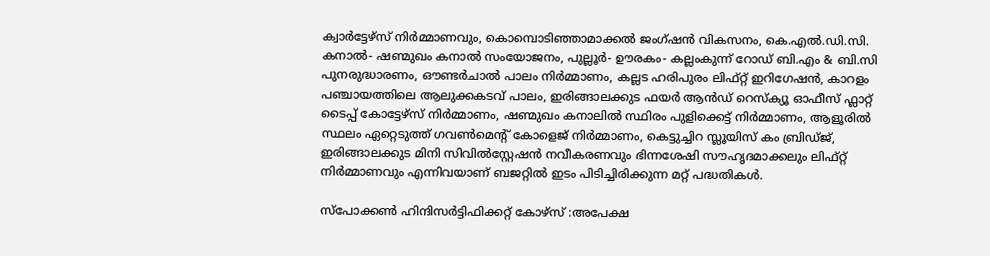ക്വാർട്ടേഴ്സ് നിർമ്മാണവും, കൊമ്പൊടിഞ്ഞാമാക്കൽ ജംഗ്ഷൻ വികസനം, കെ.എൽ.ഡി.സി. കനാൽ- ഷണ്മുഖം കനാൽ സംയോജനം, പുല്ലൂർ- ഊരകം- കല്ലംകുന്ന് റോഡ് ബി.എം & ബി.സി പുനരുദ്ധാരണം, ഔണ്ടർചാൽ പാലം നിർമ്മാണം, കല്ലട ഹരിപുരം ലിഫ്റ്റ് ഇറിഗേഷൻ, കാറളം പഞ്ചായത്തിലെ ആലുക്കകടവ് പാലം, ഇരിങ്ങാലക്കുട ഫയർ ആൻഡ് റെസ്ക്യൂ ഓഫീസ് ഫ്ലാറ്റ് ടൈപ്പ് കോട്ടേഴ്സ് നിർമ്മാണം, ഷണ്മുഖം കനാലിൽ സ്ഥിരം പുളിക്കെട്ട് നിർമ്മാണം, ആളൂരിൽ സ്ഥലം ഏറ്റെടുത്ത് ഗവൺമെന്റ് കോളെജ് നിർമ്മാണം, കെട്ടുച്ചിറ സ്ലൂയിസ് കം ബ്രിഡ്ജ്, ഇരിങ്ങാലക്കുട മിനി സിവിൽസ്റ്റേഷൻ നവീകരണവും ഭിന്നശേഷി സൗഹൃദമാക്കലും ലിഫ്റ്റ് നിർമ്മാണവും എന്നിവയാണ് ബജറ്റിൽ ഇടം പിടിച്ചിരിക്കുന്ന മറ്റ് പദ്ധതികൾ.

സ്പോക്കൺ ഹിന്ദിസർട്ടിഫിക്കറ്റ് കോഴ്‌സ് :അപേക്ഷ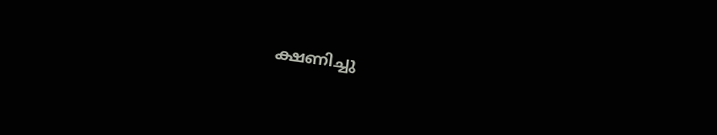ക്ഷണിച്ചു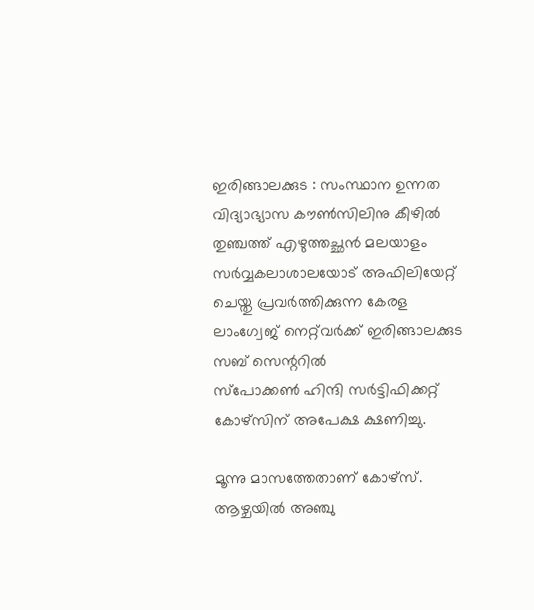ഇരിങ്ങാലക്കുട : സംസ്ഥാന ഉന്നത വിദ്യാഭ്യാസ കൗൺസിലിനു കീഴിൽ തുഞ്ചത്ത് എഴുത്തച്ഛൻ മലയാളം സർവ്വകലാശാലയോട് അഫിലിയേറ്റ് ചെയ്തു പ്രവർത്തിക്കുന്ന കേരള ലാംഗ്വേജ് നെറ്റ്‌വർക്ക് ഇരിങ്ങാലക്കുട സബ് സെന്ററിൽ
സ്പോക്കൺ ഹിന്ദി സർട്ടിഫിക്കറ്റ് കോഴ്‌സിന് അപേക്ഷ ക്ഷണിച്ചു.

മൂന്നു മാസത്തേതാണ് കോഴ്‌സ്. ആഴ്ചയിൽ അഞ്ചു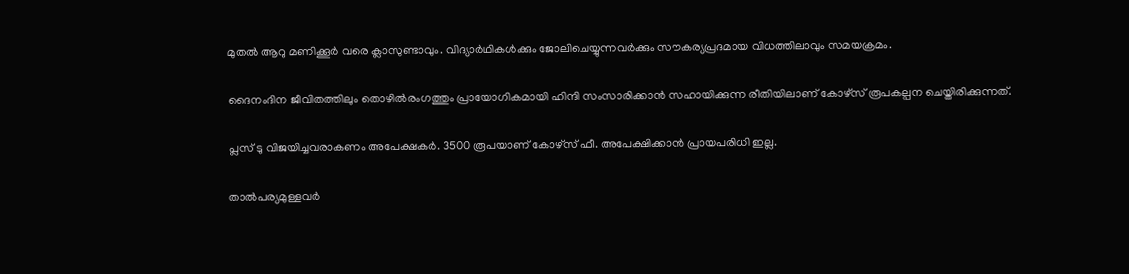മുതൽ ആറു മണിക്കൂർ വരെ ക്ലാസുണ്ടാവും. വിദ്യാർഥികൾക്കും ജോലിചെയ്യുന്നവർക്കും സൗകര്യപ്രദമായ വിധത്തിലാവും സമയക്രമം.

ദൈനംദിന ജീവിതത്തിലും തൊഴിൽരംഗത്തും പ്രായോഗികമായി ഹിന്ദി സംസാരിക്കാൻ സഹായിക്കുന്ന രീതിയിലാണ് കോഴ്‌സ് രൂപകല്പന ചെയ്തിരിക്കുന്നത്.

പ്ലസ് ടു വിജയിച്ചവരാകണം അപേക്ഷകർ. 3500 രൂപയാണ് കോഴ്‌സ് ഫീ. അപേക്ഷിക്കാൻ പ്രായപരിധി ഇല്ല.

താൽപര്യമുള്ളവർ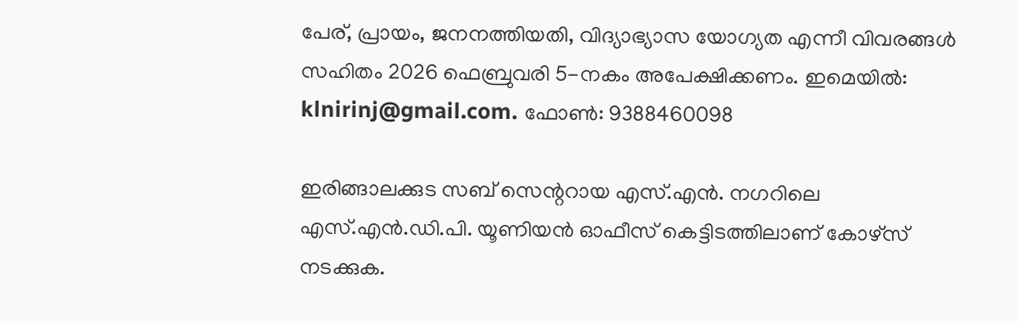പേര്, പ്രായം, ജനനത്തിയതി, വിദ്യാഭ്യാസ യോഗ്യത എന്നീ വിവരങ്ങൾ സഹിതം 2026 ഫെബ്രുവരി 5-നകം അപേക്ഷിക്കണം. ഇമെയിൽ: klnirinj@gmail.com. ഫോൺ: 9388460098

ഇരിങ്ങാലക്കുട സബ് സെന്ററായ എസ്.എൻ. നഗറിലെ എസ്.എൻ.ഡി.പി. യൂണിയൻ ഓഫീസ് കെട്ടിടത്തിലാണ് കോഴ്‌സ് നടക്കുക.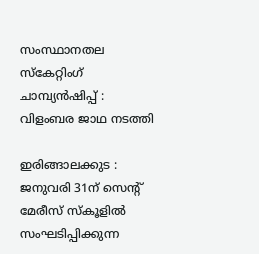സംസ്ഥാനതല സ്കേറ്റിംഗ് ചാമ്പ്യൻഷിപ്പ് : വിളംബര ജാഥ നടത്തി

ഇരിങ്ങാലക്കുട : ജനുവരി 31ന് സെന്റ് മേരീസ് സ്കൂളിൽ സംഘടിപ്പിക്കുന്ന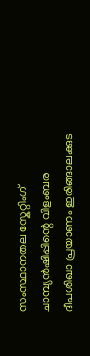സംസ്ഥാനതല സ്കേറ്റിംഗ് ചാമ്പ്യൻഷിപ്പിന്റെ വിളംബര ദീപശിഖാ പ്രയാണം ഇരിങ്ങാലക്കുട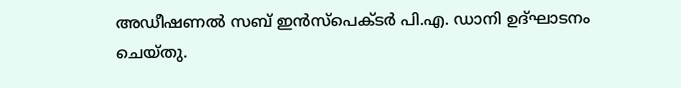അഡീഷണൽ സബ് ഇൻസ്പെക്ടർ പി.എ. ഡാനി ഉദ്ഘാടനം ചെയ്തു.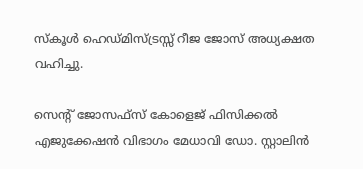സ്കൂൾ ഹെഡ്മിസ്ട്രസ്സ് റീജ ജോസ് അധ്യക്ഷത വഹിച്ചു.

സെന്റ് ജോസഫ്സ് കോളെജ് ഫിസിക്കൽ എജുക്കേഷൻ വിഭാഗം മേധാവി ഡോ. സ്റ്റാലിൻ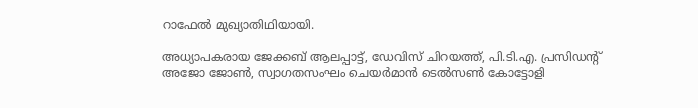റാഫേൽ മുഖ്യാതിഥിയായി.

അധ്യാപകരായ ജേക്കബ് ആലപ്പാട്ട്, ഡേവിസ് ചിറയത്ത്, പി.ടി.എ. പ്രസിഡന്റ് അജോ ജോൺ, സ്വാഗതസംഘം ചെയർമാൻ ടെൽസൺ കോട്ടോളി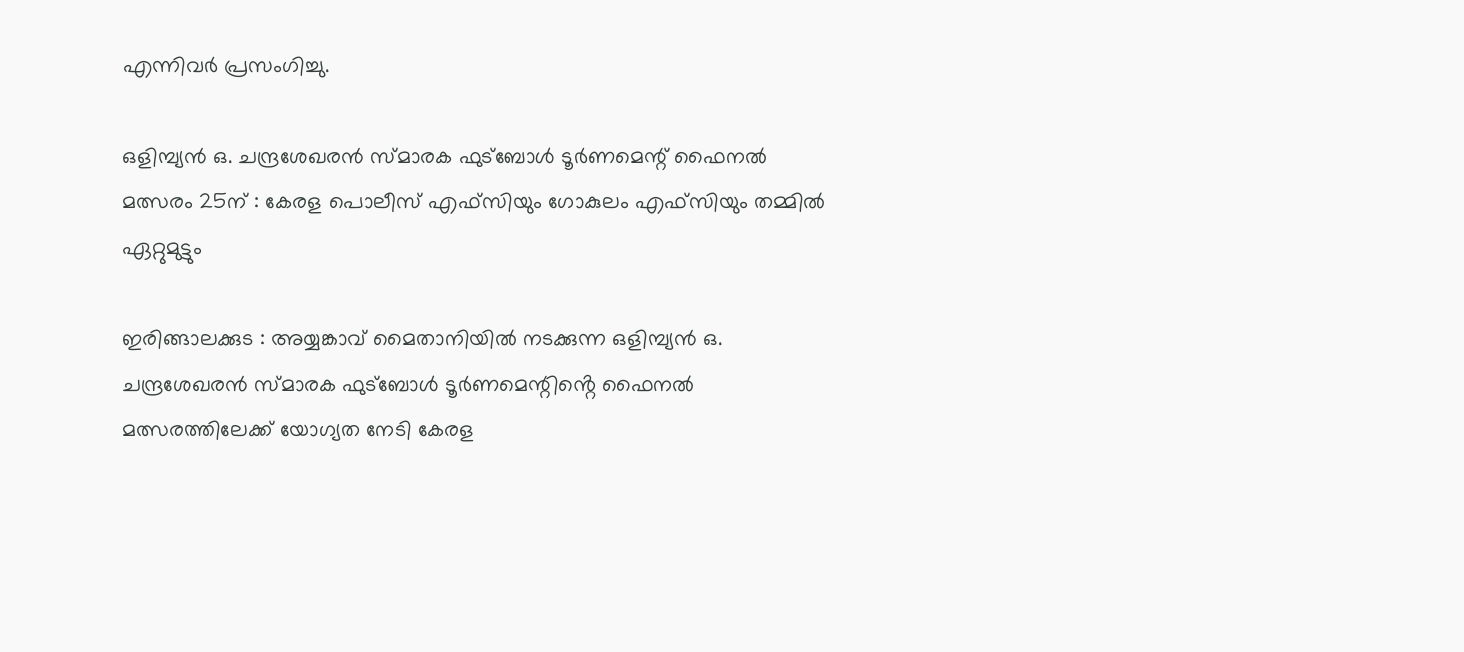എന്നിവർ പ്രസംഗിച്ചു.

ഒളിമ്പ്യൻ ഒ. ചന്ദ്രശേഖരൻ സ്മാരക ഫുട്ബോൾ ടൂർണമെന്റ് ഫൈനൽ മത്സരം 25ന് : കേരള പൊലീസ് എഫ്സിയും ഗോകുലം എഫ്സിയും തമ്മിൽ ഏറ്റുമുട്ടും

ഇരിങ്ങാലക്കുട : അയ്യങ്കാവ് മൈതാനിയിൽ നടക്കുന്ന ഒളിമ്പ്യൻ ഒ. ചന്ദ്രശേഖരൻ സ്മാരക ഫുട്ബോൾ ടൂർണമെന്റിൻ്റെ ഫൈനൽ മത്സരത്തിലേക്ക് യോഗ്യത നേടി കേരള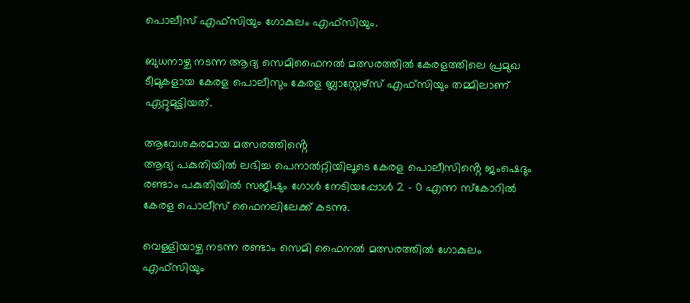പൊലീസ് എഫ്സിയും ഗോകുലം എഫ്സിയും.

ബുധനാഴ്ച നടന്ന ആദ്യ സെമിഫൈനൽ മത്സരത്തിൽ കേരളത്തിലെ പ്രമുഖ ടീമുകളായ കേരള പൊലീസും കേരള ബ്ലാസ്റ്റേഴ്സ് എഫ്‌സിയും തമ്മിലാണ് ഏറ്റുമുട്ടിയത്.

ആവേശകരമായ മത്സരത്തിൻ്റെ
ആദ്യ പകുതിയിൽ ലഭിച്ച പെനാൽറ്റിയിലൂടെ കേരള പൊലീസിൻ്റെ ജംഷെദും രണ്ടാം പകുതിയിൽ സജീഷും ഗോൾ നേടിയപ്പോൾ 2 – 0 എന്ന സ്കോറിൽ കേരള പൊലീസ് ഫൈനലിലേക്ക് കടന്നു.

വെള്ളിയാഴ്ച നടന്ന രണ്ടാം സെമി ഫൈനൽ മത്സരത്തിൽ ഗോകുലം എഫ്‌സിയും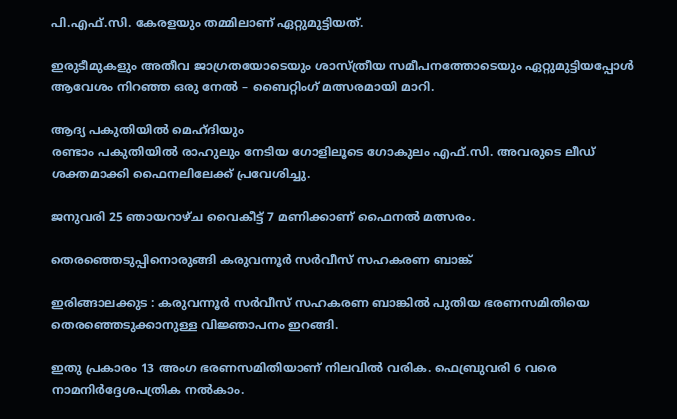പി.എഫ്.സി. കേരളയും തമ്മിലാണ് ഏറ്റുമുട്ടിയത്.

ഇരുടീമുകളും അതീവ ജാഗ്രതയോടെയും ശാസ്ത്രീയ സമീപനത്തോടെയും ഏറ്റുമുട്ടിയപ്പോൾ ആവേശം നിറഞ്ഞ ഒരു നേൽ – ബൈറ്റിംഗ് മത്സരമായി മാറി.

ആദ്യ പകുതിയിൽ മെഹ്ദിയും
രണ്ടാം പകുതിയിൽ രാഹുലും നേടിയ ഗോളിലൂടെ ഗോകുലം എഫ്‌.സി. അവരുടെ ലീഡ് ശക്തമാക്കി ഫൈനലിലേക്ക് പ്രവേശിച്ചു.

ജനുവരി 25 ഞായറാഴ്ച വൈകീട്ട് 7 മണിക്കാണ് ഫൈനൽ മത്സരം.

തെരഞ്ഞെടുപ്പിനൊരുങ്ങി കരുവന്നൂർ സർവീസ് സഹകരണ ബാങ്ക്

ഇരിങ്ങാലക്കുട : കരുവന്നൂർ സർവീസ് സഹകരണ ബാങ്കിൽ പുതിയ ഭരണസമിതിയെ തെരഞ്ഞെടുക്കാനുള്ള വിജ്ഞാപനം ഇറങ്ങി.

ഇതു പ്രകാരം 13 അംഗ ഭരണസമിതിയാണ് നിലവിൽ വരിക. ഫെബ്രുവരി 6 വരെ നാമനിർദ്ദേശപത്രിക നൽകാം.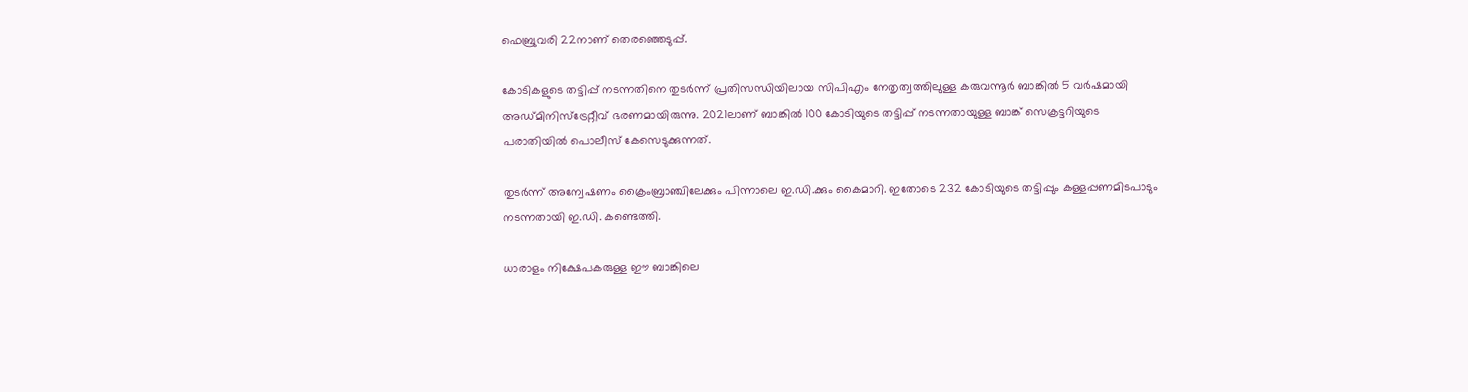ഫെബ്രുവരി 22നാണ് തെരഞ്ഞെടുപ്പ്.

കോടികളുടെ തട്ടിപ്പ് നടന്നതിനെ തുടർന്ന് പ്രതിസന്ധിയിലായ സിപിഎം നേതൃത്വത്തിലുള്ള കരുവന്നൂർ ബാങ്കിൽ 5 വർഷമായി അഡ്മിനിസ്ട്രേറ്റീവ് ഭരണമായിരുന്നു. 2021ലാണ് ബാങ്കിൽ 100 കോടിയുടെ തട്ടിപ്പ് നടന്നതായുള്ള ബാങ്ക് സെക്രട്ടറിയുടെ പരാതിയിൽ പൊലീസ് കേസെടുക്കുന്നത്.

തുടർന്ന് അന്വേഷണം ക്രൈംബ്രാഞ്ചിലേക്കും പിന്നാലെ ഇ.ഡി.ക്കും കൈമാറി. ഇതോടെ 232 കോടിയുടെ തട്ടിപ്പും കള്ളപ്പണമിടപാടും നടന്നതായി ഇ.ഡി. കണ്ടെത്തി.

ധാരാളം നിക്ഷേപകരുള്ള ഈ ബാങ്കിലെ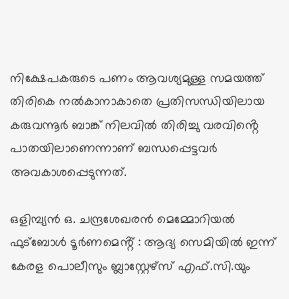നിക്ഷേപകരുടെ പണം ആവശ്യമുള്ള സമയത്ത് തിരികെ നൽകാനാകാതെ പ്രതിസന്ധിയിലായ കരുവന്നൂർ ബാങ്ക് നിലവിൽ തിരിച്ചു വരവിൻ്റെ പാതയിലാണെന്നാണ് ബന്ധപ്പെട്ടവർ അവകാശപ്പെടുന്നത്.

ഒളിമ്പ്യൻ ഒ. ചന്ദ്രശേഖരൻ മെമ്മോറിയൽ ഫുട്ബോൾ ടൂർണമെൻ്റ് : ആദ്യ സെമിയിൽ ഇന്ന് കേരള പൊലീസും ബ്ലാസ്റ്റേഴ്സ് എഫ്.സി.യും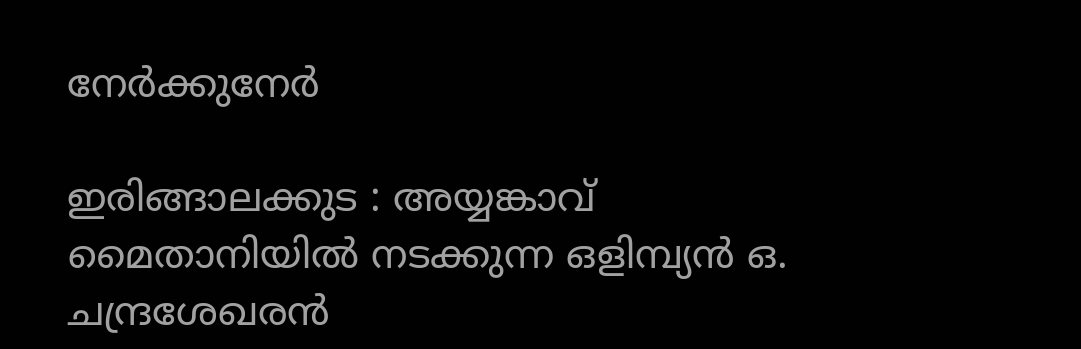നേർക്കുനേർ

ഇരിങ്ങാലക്കുട : അയ്യങ്കാവ് മൈതാനിയിൽ നടക്കുന്ന ഒളിമ്പ്യൻ ഒ. ചന്ദ്രശേഖരൻ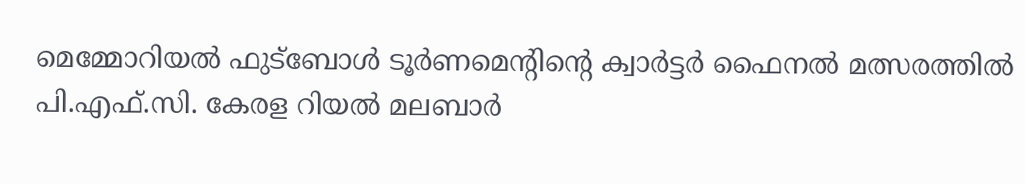മെമ്മോറിയൽ ഫുട്ബോൾ ടൂർണമെന്റിന്റെ ക്വാർട്ടർ ഫൈനൽ മത്സരത്തിൽ പി.എഫ്.സി. കേരള റിയൽ മലബാർ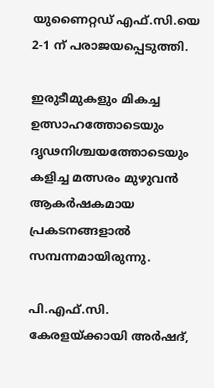യുണൈറ്റഡ് എഫ്.സി.യെ 2-1 ന് പരാജയപ്പെടുത്തി.

ഇരുടീമുകളും മികച്ച ഉത്സാഹത്തോടെയും ദൃഢനിശ്ചയത്തോടെയും കളിച്ച മത്സരം മുഴുവൻ ആകർഷകമായ പ്രകടനങ്ങളാൽ സമ്പന്നമായിരുന്നു.

പി.എഫ്.സി. കേരളയ്ക്കായി അർഷദ്,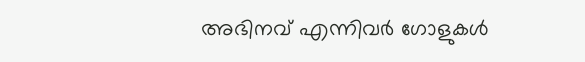അഭിനവ് എന്നിവർ ഗോളുകൾ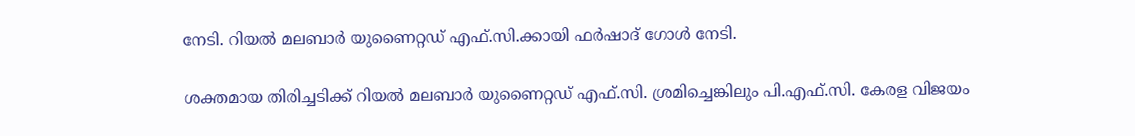നേടി. റിയൽ മലബാർ യുണൈറ്റഡ് എഫ്.സി.ക്കായി ഫർഷാദ് ഗോൾ നേടി.

ശക്തമായ തിരിച്ചടിക്ക് റിയൽ മലബാർ യുണൈറ്റഡ് എഫ്.സി. ശ്രമിച്ചെങ്കിലും പി.എഫ്.സി. കേരള വിജയം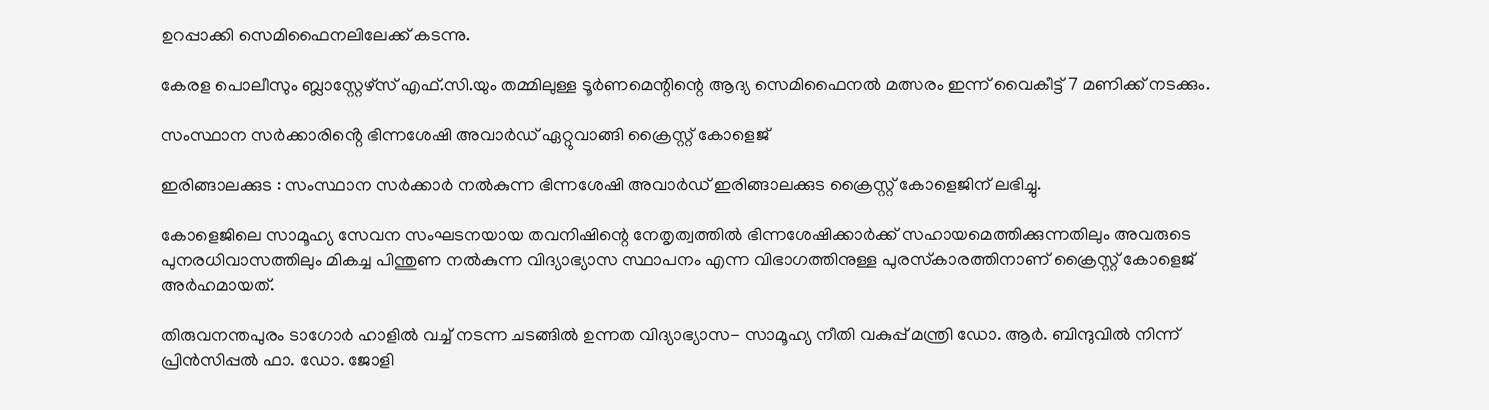ഉറപ്പാക്കി സെമിഫൈനലിലേക്ക് കടന്നു.

കേരള പൊലീസും ബ്ലാസ്റ്റേഴ്സ് എഫ്.സി.യും തമ്മിലുള്ള ടൂർണമെന്റിന്റെ ആദ്യ സെമിഫൈനൽ മത്സരം ഇന്ന് വൈകീട്ട് 7 മണിക്ക് നടക്കും.

സംസ്ഥാന സർക്കാരിൻ്റെ ഭിന്നശേഷി അവാർഡ് ഏറ്റുവാങ്ങി ക്രൈസ്റ്റ് കോളെജ്

ഇരിങ്ങാലക്കുട : സംസ്ഥാന സർക്കാർ നൽകുന്ന ഭിന്നശേഷി അവാർഡ് ഇരിങ്ങാലക്കുട ക്രൈസ്റ്റ് കോളെജിന് ലഭിച്ചു.

കോളെജിലെ സാമൂഹ്യ സേവന സംഘടനയായ തവനിഷിന്റെ നേതൃത്വത്തിൽ ഭിന്നശേഷിക്കാർക്ക് സഹായമെത്തിക്കുന്നതിലും അവരുടെ പുനരധിവാസത്തിലും മികച്ച പിന്തുണ നൽകുന്ന വിദ്യാഭ്യാസ സ്ഥാപനം എന്ന വിഭാഗത്തിനുള്ള പുരസ്‌കാരത്തിനാണ് ക്രൈസ്റ്റ് കോളെജ് അർഹമായത്.

തിരുവനന്തപുരം ടാഗോർ ഹാളിൽ വച്ച് നടന്ന ചടങ്ങിൽ ഉന്നത വിദ്യാഭ്യാസ- സാമൂഹ്യ നീതി വകുപ്പ് മന്ത്രി ഡോ. ആർ. ബിന്ദുവിൽ നിന്ന് പ്രിൻസിപ്പൽ ഫാ. ഡോ. ജോളി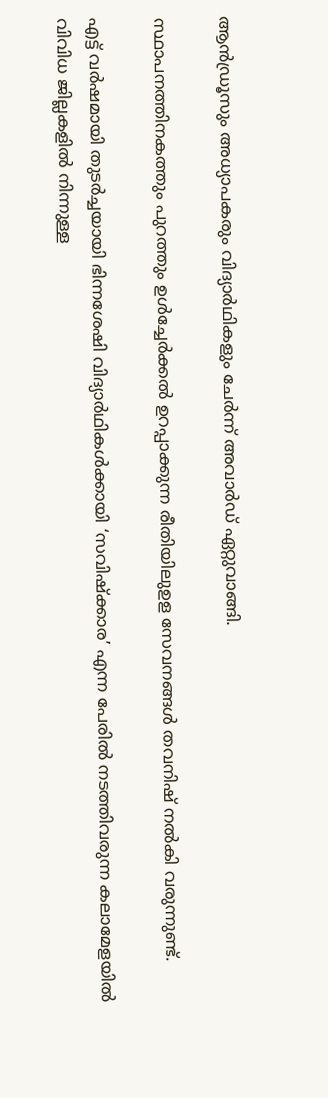ആൻഡ്രൂസും അധ്യാപകരും വിദ്യാർഥികളും ചേർന്ന് അവാർഡ് ഏറ്റുവാങ്ങി.

സ്ഥാപനത്തിനകത്തും പുറത്തും ഉൾച്ചേർക്കൽ ഉറപ്പാക്കുന്ന രീതിയിലുഉള സേവനങ്ങൾ തവനിഷ് നൽകി വരുന്നുണ്ട്.

എട്ട് വർഷമായി തുടർച്ചയായി ഭിന്നശേഷി വിദ്യാർഥികൾക്കായി ‘സവിഷ്ക്കാര’ എന്ന പേരിൽ നടത്തിവരുന്ന കലാമേളയിൽ വിവിധ ജില്ലകളിൽ നിന്നുള്ള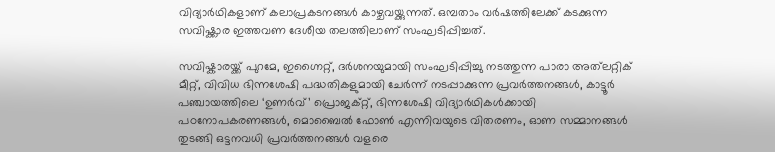വിദ്യാർഥികളാണ് കലാപ്രകടനങ്ങൾ കാഴ്ചവയ്ക്കുന്നത്. ഒമ്പതാം വർഷത്തിലേക്ക് കടക്കുന്ന സവിഷ്ക്കാര ഇത്തവണ ദേശീയ തലത്തിലാണ് സംഘടിപ്പിച്ചത്.

സവിഷ്കാരയ്ക്ക് പുറമേ, ഇഗ്നൈറ്റ്, ദർശനയുമായി സംഘടിപ്പിച്ചു നടത്തുന്ന പാരാ അത്‌ലറ്റിക് മീറ്റ്, വിവിധ ഭിന്നശേഷി പദ്ധതികളുമായി ചേർന്ന് നടപ്പാക്കുന്ന പ്രവർത്തനങ്ങൾ, കാട്ടൂർ പഞ്ചായത്തിലെ ‘ഉണർവ്’ പ്രൊജക്റ്റ്‌, ഭിന്നശേഷി വിദ്യാർഥികൾക്കായി പഠനോപകരണങ്ങൾ, മൊബൈൽ ഫോൺ എന്നിവയുടെ വിതരണം, ഓണ സമ്മാനങ്ങൾ തുടങ്ങി ഒട്ടനവധി പ്രവർത്തനങ്ങൾ വളരെ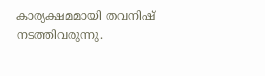കാര്യക്ഷമമായി തവനിഷ് നടത്തിവരുന്നു.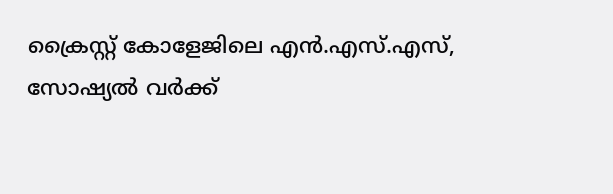ക്രൈസ്റ്റ് കോളേജിലെ എൻ.എസ്.എസ്, സോഷ്യൽ വർക്ക്‌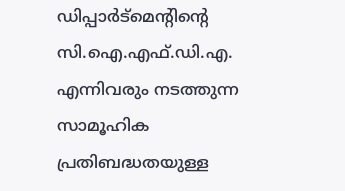ഡിപ്പാർട്മെന്റിന്റെ സി.ഐ.എഫ്.ഡി.എ. എന്നിവരും നടത്തുന്ന സാമൂഹിക പ്രതിബദ്ധതയുള്ള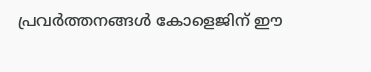പ്രവർത്തനങ്ങൾ കോളെജിന് ഈ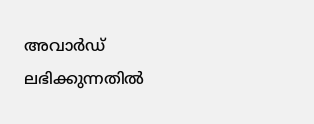അവാർഡ് ലഭിക്കുന്നതിൽ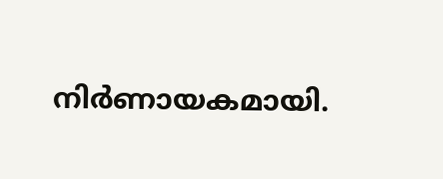നിർണായകമായി.